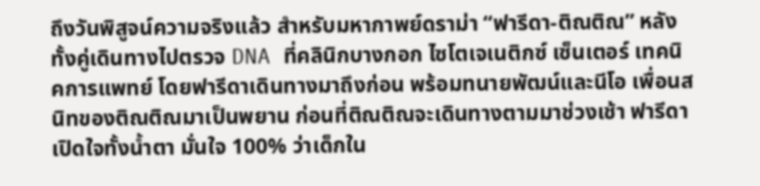ถึงวันพิสูจน์ความจริงแล้ว สำหรับมหากาพย์ดราม่า “ฟารีดา-ติณติณ” หลังทั้งคู่เดินทางไปตรวจ DNA ที่คลินิกบางกอก ไซโตเจเนติกซ์ เซ็นเตอร์ เทคนิคการแพทย์ โดยฟารีดาเดินทางมาถึงก่อน พร้อมทนายพัฒน์และนีโอ เพื่อนสนิทของติณติณมาเป็นพยาน ก่อนที่ติณติณจะเดินทางตามมาช่วงเช้า ฟารีดาเปิดใจทั้งน้ำตา มั่นใจ 100% ว่าเด็กใน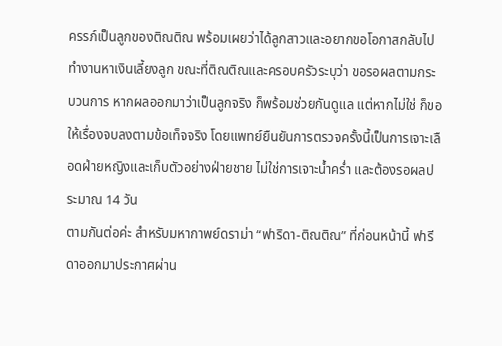ครรภ์เป็นลูกของติณติณ พร้อมเผยว่าได้ลูกสาวและอยากขอโอกาสกลับไปทำงานหาเงินเลี้ยงลูก ขณะที่ติณติณและครอบครัวระบุว่า ขอรอผลตามกระบวนการ หากผลออกมาว่าเป็นลูกจริง ก็พร้อมช่วยกันดูแล แต่หากไม่ใช่ ก็ขอให้เรื่องจบลงตามข้อเท็จจริง โดยแพทย์ยืนยันการตรวจครั้งนี้เป็นการเจาะเลือดฝ่ายหญิงและเก็บตัวอย่างฝ่ายชาย ไม่ใช่การเจาะน้ำคร่ำ และต้องรอผลประมาณ 14 วัน
ตามกันต่อค่ะ สำหรับมหากาพย์ดราม่า “ฟาริดา-ติณติณ” ที่ก่อนหน้านี้ ฟารีดาออกมาประกาศผ่าน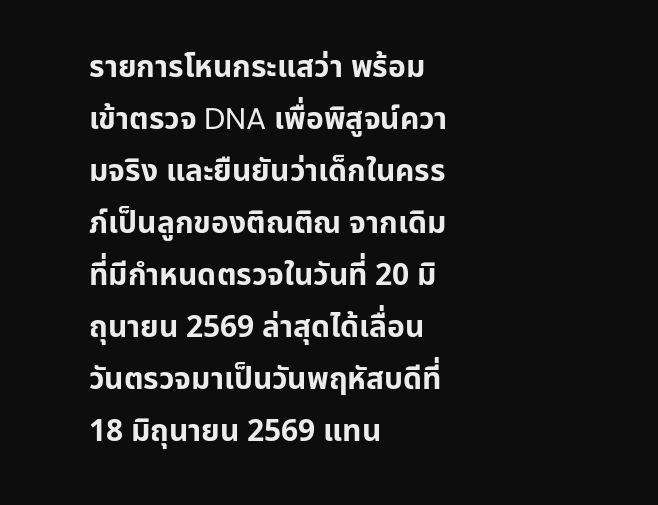รายการโหนกระแสว่า พร้อมเข้าตรวจ DNA เพื่อพิสูจน์ความจริง และยืนยันว่าเด็กในครรภ์เป็นลูกของติณติณ จากเดิมที่มีกำหนดตรวจในวันที่ 20 มิถุนายน 2569 ล่าสุดได้เลื่อนวันตรวจมาเป็นวันพฤหัสบดีที่ 18 มิถุนายน 2569 แทน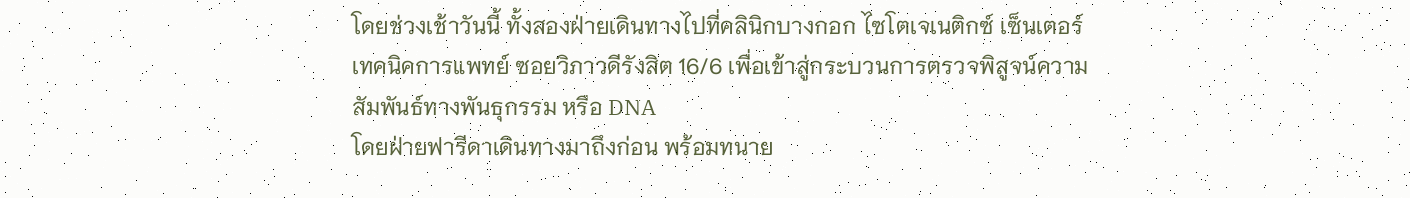โดยช่วงเช้าวันนี้ ทั้งสองฝ่ายเดินทางไปที่คลินิกบางกอก ไซโตเจเนติกซ์ เซ็นเตอร์ เทคนิคการแพทย์ ซอยวิภาวดีรังสิต 16/6 เพื่อเข้าสู่กระบวนการตรวจพิสูจน์ความสัมพันธ์ทางพันธุกรรม หรือ DNA
โดยฝ่ายฟารีดาเดินทางมาถึงก่อน พร้อมทนาย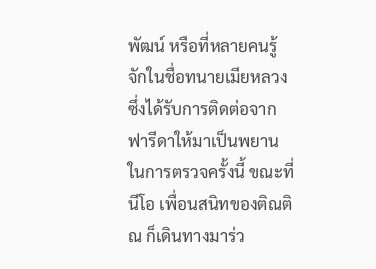พัฒน์ หรือที่หลายคนรู้จักในชื่อทนายเมียหลวง ซึ่งได้รับการติดต่อจากฟารีดาให้มาเป็นพยานในการตรวจครั้งนี้ ขณะที่นีโอ เพื่อนสนิทของติณติณ ก็เดินทางมาร่ว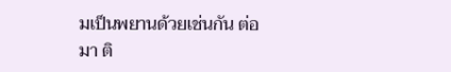มเป็นพยานด้วยเช่นกัน ต่อมา ติ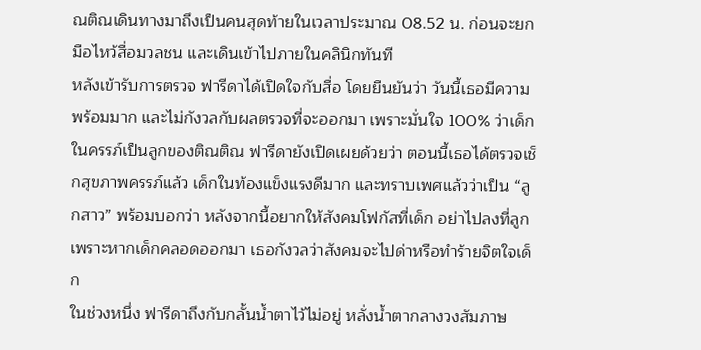ณติณเดินทางมาถึงเป็นคนสุดท้ายในเวลาประมาณ 08.52 น. ก่อนจะยกมือไหว้สื่อมวลชน และเดินเข้าไปภายในคลินิกทันที
หลังเข้ารับการตรวจ ฟารีดาได้เปิดใจกับสื่อ โดยยืนยันว่า วันนี้เธอมีความพร้อมมาก และไม่กังวลกับผลตรวจที่จะออกมา เพราะมั่นใจ 100% ว่าเด็กในครรภ์เป็นลูกของติณติณ ฟารีดายังเปิดเผยด้วยว่า ตอนนี้เธอได้ตรวจเช็กสุขภาพครรภ์แล้ว เด็กในท้องแข็งแรงดีมาก และทราบเพศแล้วว่าเป็น “ลูกสาว” พร้อมบอกว่า หลังจากนี้อยากให้สังคมโฟกัสที่เด็ก อย่าไปลงที่ลูก เพราะหากเด็กคลอดออกมา เธอกังวลว่าสังคมจะไปด่าหรือทำร้ายจิตใจเด็ก
ในช่วงหนึ่ง ฟารีดาถึงกับกลั้นน้ำตาไว้ไม่อยู่ หลั่งน้ำตากลางวงสัมภาษ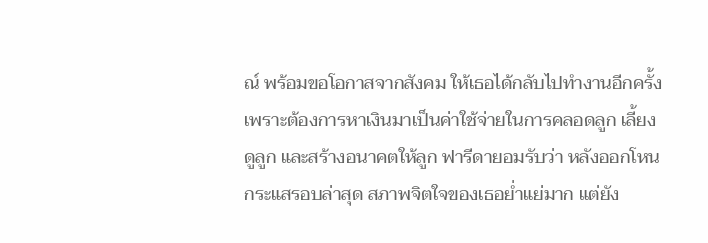ณ์ พร้อมขอโอกาสจากสังคม ให้เธอได้กลับไปทำงานอีกครั้ง เพราะต้องการหาเงินมาเป็นค่าใช้จ่ายในการคลอดลูก เลี้ยงดูลูก และสร้างอนาคตให้ลูก ฟารีดายอมรับว่า หลังออกโหนกระแสรอบล่าสุด สภาพจิตใจของเธอย่ำแย่มาก แต่ยัง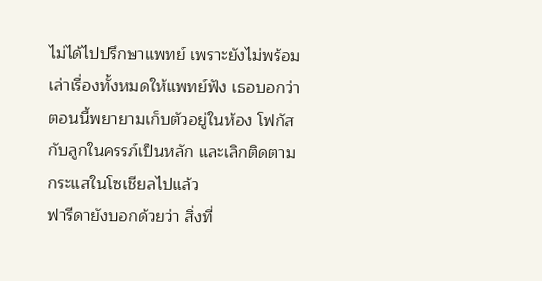ไม่ได้ไปปรึกษาแพทย์ เพราะยังไม่พร้อมเล่าเรื่องทั้งหมดให้แพทย์ฟัง เธอบอกว่าตอนนี้พยายามเก็บตัวอยู่ในห้อง โฟกัสกับลูกในครรภ์เป็นหลัก และเลิกติดตามกระแสในโซเชียลไปแล้ว
ฟารีดายังบอกด้วยว่า สิ่งที่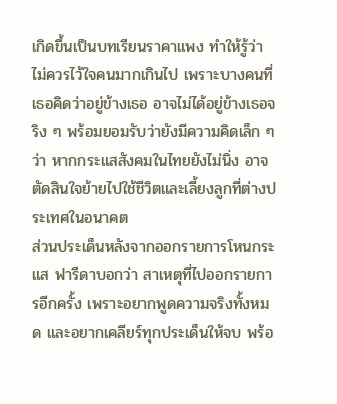เกิดขึ้นเป็นบทเรียนราคาแพง ทำให้รู้ว่าไม่ควรไว้ใจคนมากเกินไป เพราะบางคนที่เธอคิดว่าอยู่ข้างเธอ อาจไม่ได้อยู่ข้างเธอจริง ๆ พร้อมยอมรับว่ายังมีความคิดเล็ก ๆ ว่า หากกระแสสังคมในไทยยังไม่นิ่ง อาจตัดสินใจย้ายไปใช้ชีวิตและเลี้ยงลูกที่ต่างประเทศในอนาคต
ส่วนประเด็นหลังจากออกรายการโหนกระแส ฟารีดาบอกว่า สาเหตุที่ไปออกรายการอีกครั้ง เพราะอยากพูดความจริงทั้งหมด และอยากเคลียร์ทุกประเด็นให้จบ พร้อ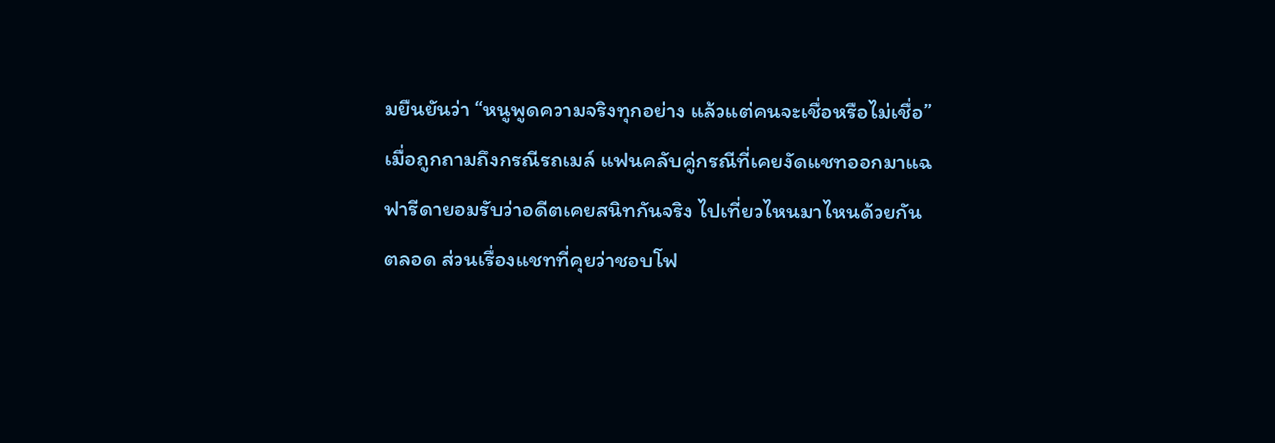มยืนยันว่า “หนูพูดความจริงทุกอย่าง แล้วแต่คนจะเชื่อหรือไม่เชื่อ”
เมื่อถูกถามถึงกรณีรถเมล์ แฟนคลับคู่กรณีที่เคยงัดแชทออกมาแฉ ฟารีดายอมรับว่าอดีตเคยสนิทกันจริง ไปเที่ยวไหนมาไหนด้วยกันตลอด ส่วนเรื่องแชทที่คุยว่าชอบโฟ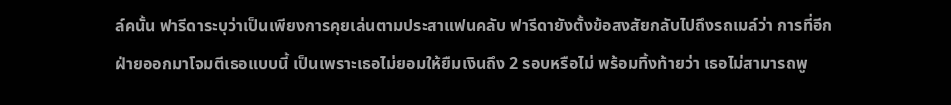ล์คนั้น ฟารีดาระบุว่าเป็นเพียงการคุยเล่นตามประสาแฟนคลับ ฟารีดายังตั้งข้อสงสัยกลับไปถึงรถเมล์ว่า การที่อีกฝ่ายออกมาโจมตีเธอแบบนี้ เป็นเพราะเธอไม่ยอมให้ยืมเงินถึง 2 รอบหรือไม่ พร้อมทิ้งท้ายว่า เธอไม่สามารถพู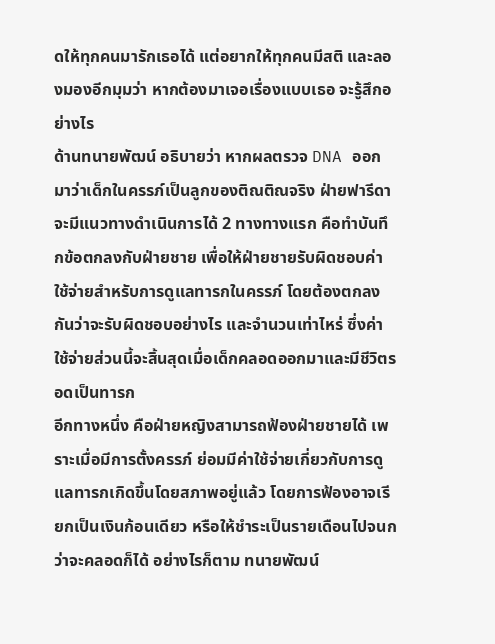ดให้ทุกคนมารักเธอได้ แต่อยากให้ทุกคนมีสติ และลองมองอีกมุมว่า หากต้องมาเจอเรื่องแบบเธอ จะรู้สึกอย่างไร
ด้านทนายพัฒน์ อธิบายว่า หากผลตรวจ DNA ออกมาว่าเด็กในครรภ์เป็นลูกของติณติณจริง ฝ่ายฟารีดาจะมีแนวทางดำเนินการได้ 2 ทางทางแรก คือทำบันทึกข้อตกลงกับฝ่ายชาย เพื่อให้ฝ่ายชายรับผิดชอบค่าใช้จ่ายสำหรับการดูแลทารกในครรภ์ โดยต้องตกลงกันว่าจะรับผิดชอบอย่างไร และจำนวนเท่าไหร่ ซึ่งค่าใช้จ่ายส่วนนี้จะสิ้นสุดเมื่อเด็กคลอดออกมาและมีชีวิตรอดเป็นทารก
อีกทางหนึ่ง คือฝ่ายหญิงสามารถฟ้องฝ่ายชายได้ เพราะเมื่อมีการตั้งครรภ์ ย่อมมีค่าใช้จ่ายเกี่ยวกับการดูแลทารกเกิดขึ้นโดยสภาพอยู่แล้ว โดยการฟ้องอาจเรียกเป็นเงินก้อนเดียว หรือให้ชำระเป็นรายเดือนไปจนกว่าจะคลอดก็ได้ อย่างไรก็ตาม ทนายพัฒน์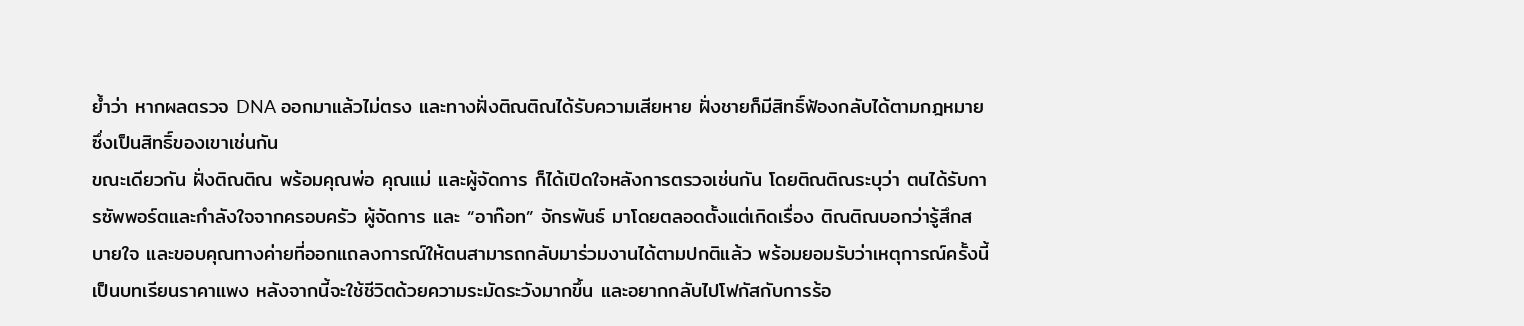ย้ำว่า หากผลตรวจ DNA ออกมาแล้วไม่ตรง และทางฝั่งติณติณได้รับความเสียหาย ฝั่งชายก็มีสิทธิ์ฟ้องกลับได้ตามกฎหมาย ซึ่งเป็นสิทธิ์ของเขาเช่นกัน
ขณะเดียวกัน ฝั่งติณติณ พร้อมคุณพ่อ คุณแม่ และผู้จัดการ ก็ได้เปิดใจหลังการตรวจเช่นกัน โดยติณติณระบุว่า ตนได้รับการซัพพอร์ตและกำลังใจจากครอบครัว ผู้จัดการ และ “อาก๊อท” จักรพันธ์ มาโดยตลอดตั้งแต่เกิดเรื่อง ติณติณบอกว่ารู้สึกสบายใจ และขอบคุณทางค่ายที่ออกแถลงการณ์ให้ตนสามารถกลับมาร่วมงานได้ตามปกติแล้ว พร้อมยอมรับว่าเหตุการณ์ครั้งนี้เป็นบทเรียนราคาแพง หลังจากนี้จะใช้ชีวิตด้วยความระมัดระวังมากขึ้น และอยากกลับไปโฟกัสกับการร้อ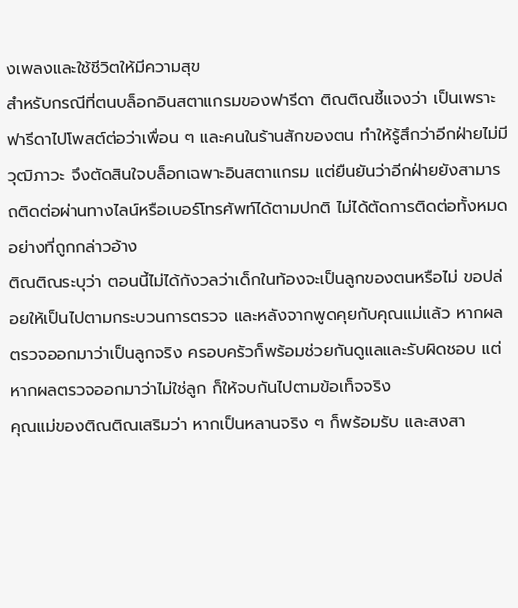งเพลงและใช้ชีวิตให้มีความสุข
สำหรับกรณีที่ตนบล็อกอินสตาแกรมของฟารีดา ติณติณชี้แจงว่า เป็นเพราะฟารีดาไปโพสต์ต่อว่าเพื่อน ๆ และคนในร้านสักของตน ทำให้รู้สึกว่าอีกฝ่ายไม่มีวุฒิภาวะ จึงตัดสินใจบล็อกเฉพาะอินสตาแกรม แต่ยืนยันว่าอีกฝ่ายยังสามารถติดต่อผ่านทางไลน์หรือเบอร์โทรศัพท์ได้ตามปกติ ไม่ได้ตัดการติดต่อทั้งหมดอย่างที่ถูกกล่าวอ้าง
ติณติณระบุว่า ตอนนี้ไม่ได้กังวลว่าเด็กในท้องจะเป็นลูกของตนหรือไม่ ขอปล่อยให้เป็นไปตามกระบวนการตรวจ และหลังจากพูดคุยกับคุณแม่แล้ว หากผลตรวจออกมาว่าเป็นลูกจริง ครอบครัวก็พร้อมช่วยกันดูแลและรับผิดชอบ แต่หากผลตรวจออกมาว่าไม่ใช่ลูก ก็ให้จบกันไปตามข้อเท็จจริง
คุณแม่ของติณติณเสริมว่า หากเป็นหลานจริง ๆ ก็พร้อมรับ และสงสา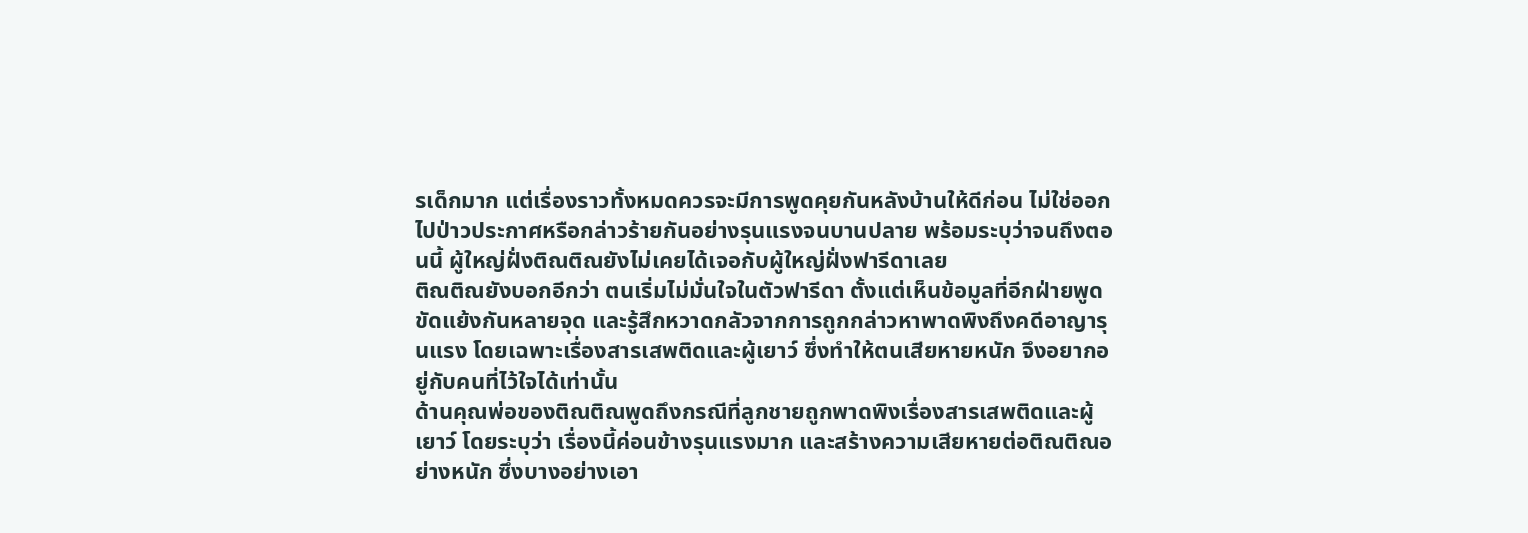รเด็กมาก แต่เรื่องราวทั้งหมดควรจะมีการพูดคุยกันหลังบ้านให้ดีก่อน ไม่ใช่ออกไปป่าวประกาศหรือกล่าวร้ายกันอย่างรุนแรงจนบานปลาย พร้อมระบุว่าจนถึงตอนนี้ ผู้ใหญ่ฝั่งติณติณยังไม่เคยได้เจอกับผู้ใหญ่ฝั่งฟารีดาเลย
ติณติณยังบอกอีกว่า ตนเริ่มไม่มั่นใจในตัวฟารีดา ตั้งแต่เห็นข้อมูลที่อีกฝ่ายพูดขัดแย้งกันหลายจุด และรู้สึกหวาดกลัวจากการถูกกล่าวหาพาดพิงถึงคดีอาญารุนแรง โดยเฉพาะเรื่องสารเสพติดและผู้เยาว์ ซึ่งทำให้ตนเสียหายหนัก จึงอยากอยู่กับคนที่ไว้ใจได้เท่านั้น
ด้านคุณพ่อของติณติณพูดถึงกรณีที่ลูกชายถูกพาดพิงเรื่องสารเสพติดและผู้เยาว์ โดยระบุว่า เรื่องนี้ค่อนข้างรุนแรงมาก และสร้างความเสียหายต่อติณติณอย่างหนัก ซึ่งบางอย่างเอา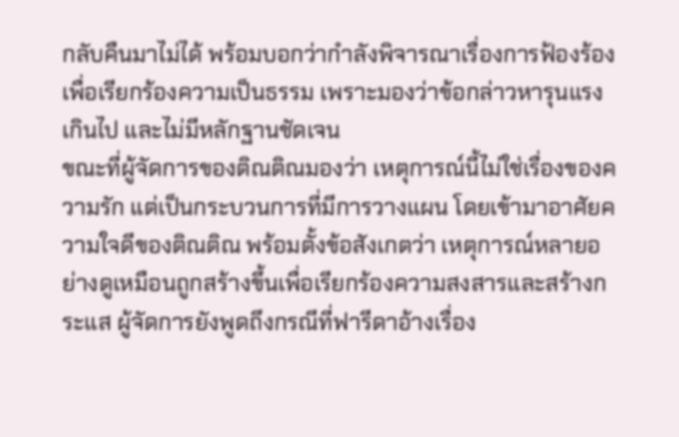กลับคืนมาไม่ได้ พร้อมบอกว่ากำลังพิจารณาเรื่องการฟ้องร้องเพื่อเรียกร้องความเป็นธรรม เพราะมองว่าข้อกล่าวหารุนแรงเกินไป และไม่มีหลักฐานชัดเจน
ขณะที่ผู้จัดการของติณติณมองว่า เหตุการณ์นี้ไม่ใช่เรื่องของความรัก แต่เป็นกระบวนการที่มีการวางแผน โดยเข้ามาอาศัยความใจดีของติณติณ พร้อมตั้งข้อสังเกตว่า เหตุการณ์หลายอย่างดูเหมือนถูกสร้างขึ้นเพื่อเรียกร้องความสงสารและสร้างกระแส ผู้จัดการยังพูดถึงกรณีที่ฟารีดาอ้างเรื่อง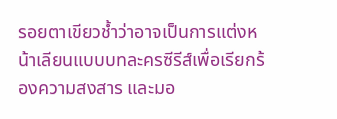รอยตาเขียวช้ำว่าอาจเป็นการแต่งหน้าเลียนแบบบทละครซีรีส์เพื่อเรียกร้องความสงสาร และมอ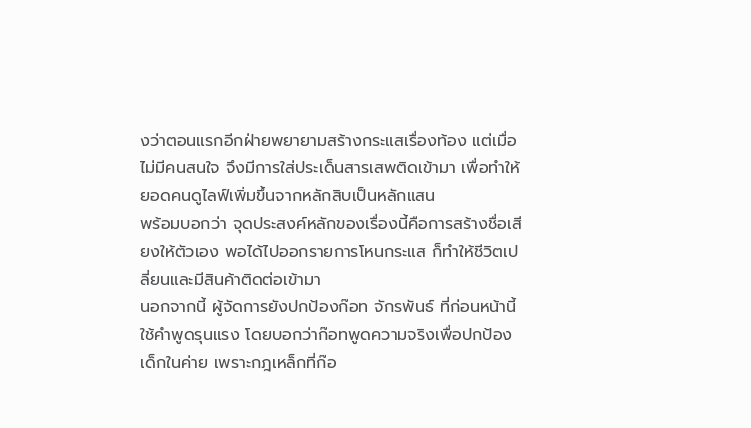งว่าตอนแรกอีกฝ่ายพยายามสร้างกระแสเรื่องท้อง แต่เมื่อไม่มีคนสนใจ จึงมีการใส่ประเด็นสารเสพติดเข้ามา เพื่อทำให้ยอดคนดูไลฟ์เพิ่มขึ้นจากหลักสิบเป็นหลักแสน
พร้อมบอกว่า จุดประสงค์หลักของเรื่องนี้คือการสร้างชื่อเสียงให้ตัวเอง พอได้ไปออกรายการโหนกระแส ก็ทำให้ชีวิตเปลี่ยนและมีสินค้าติดต่อเข้ามา
นอกจากนี้ ผู้จัดการยังปกป้องก๊อท จักรพันธ์ ที่ก่อนหน้านี้ใช้คำพูดรุนแรง โดยบอกว่าก๊อทพูดความจริงเพื่อปกป้องเด็กในค่าย เพราะกฎเหล็กที่ก๊อ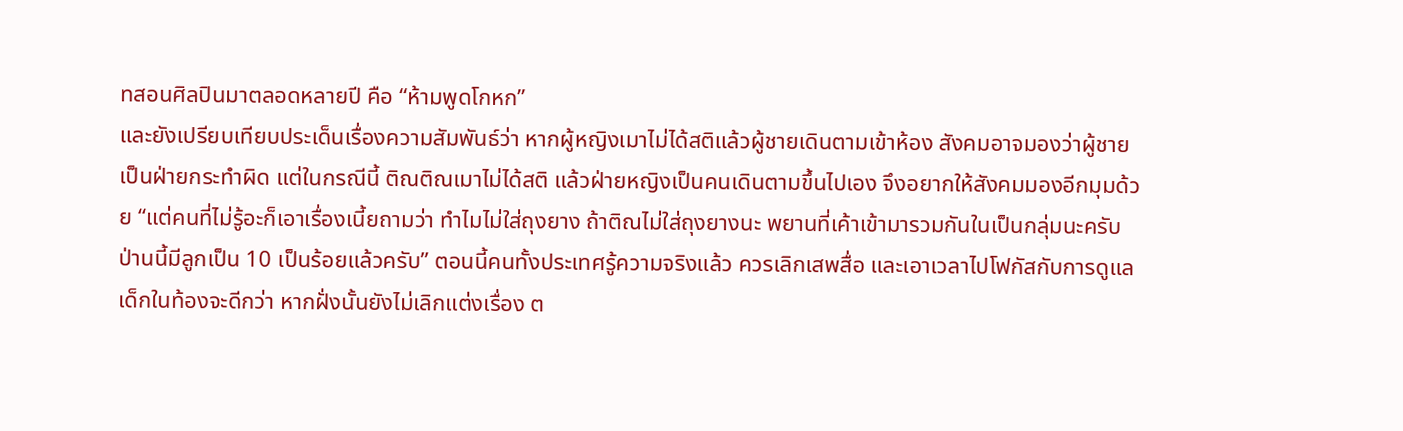ทสอนศิลปินมาตลอดหลายปี คือ “ห้ามพูดโกหก”
และยังเปรียบเทียบประเด็นเรื่องความสัมพันธ์ว่า หากผู้หญิงเมาไม่ได้สติแล้วผู้ชายเดินตามเข้าห้อง สังคมอาจมองว่าผู้ชายเป็นฝ่ายกระทำผิด แต่ในกรณีนี้ ติณติณเมาไม่ได้สติ แล้วฝ่ายหญิงเป็นคนเดินตามขึ้นไปเอง จึงอยากให้สังคมมองอีกมุมด้วย “แต่คนที่ไม่รู้อะก็เอาเรื่องเนี้ยถามว่า ทำไมไม่ใส่ถุงยาง ถ้าติณไม่ใส่ถุงยางนะ พยานที่เค้าเข้ามารวมกันในเป็นกลุ่มนะครับ ป่านนี้มีลูกเป็น 10 เป็นร้อยแล้วครับ” ตอนนี้คนทั้งประเทศรู้ความจริงแล้ว ควรเลิกเสพสื่อ และเอาเวลาไปโฟกัสกับการดูแลเด็กในท้องจะดีกว่า หากฝั่งนั้นยังไม่เลิกแต่งเรื่อง ต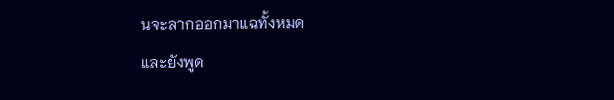นจะลากออกมาแฉทั้งหมด
และยังพูด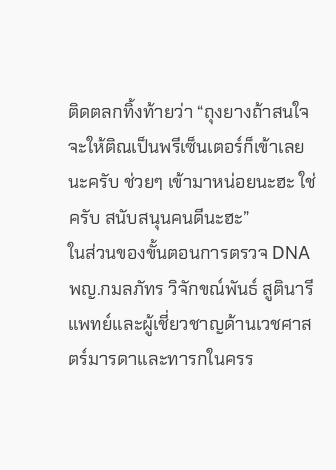ติดตลกทิ้งท้ายว่า “ถุงยางถ้าสนใจจะให้ติณเป็นพรีเซ็นเตอร์ก็เข้าเลยนะครับ ช่วยๆ เข้ามาหน่อยนะฮะ ใช่ครับ สนับสนุนคนดีนะฮะ”
ในส่วนของขั้นตอนการตรวจ DNA พญ.กมลภัทร วิจักขณ์พันธ์ สูตินารีแพทย์และผู้เชี่ยวชาญด้านเวชศาสตร์มารดาและทารกในครร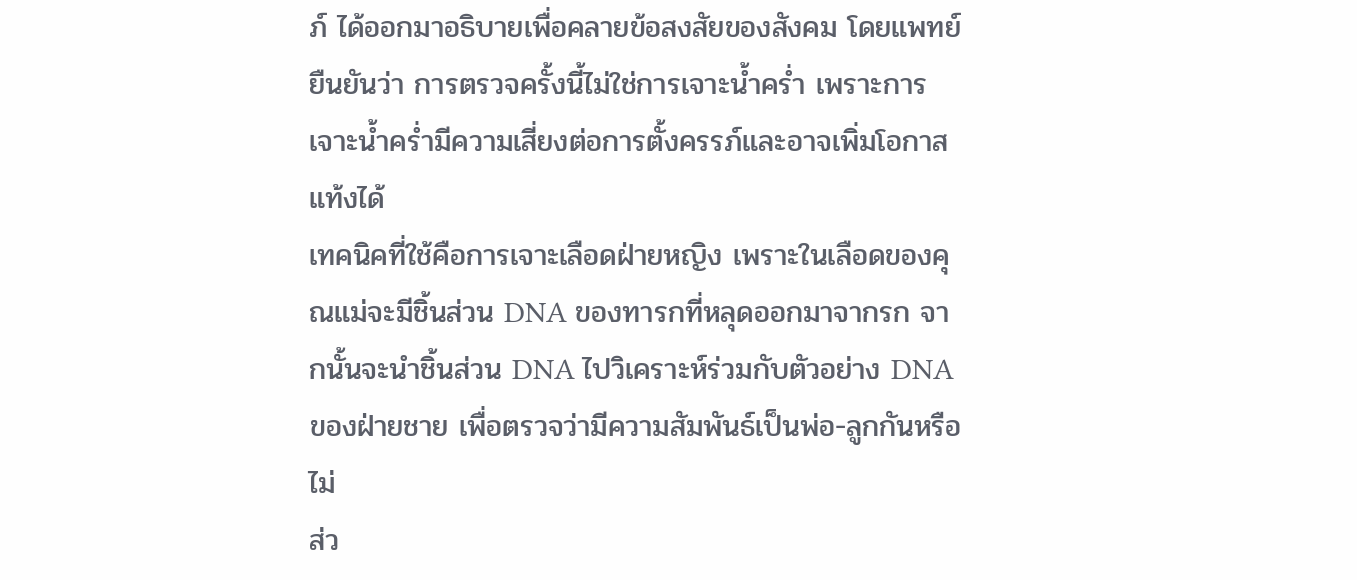ภ์ ได้ออกมาอธิบายเพื่อคลายข้อสงสัยของสังคม โดยแพทย์ยืนยันว่า การตรวจครั้งนี้ไม่ใช่การเจาะน้ำคร่ำ เพราะการเจาะน้ำคร่ำมีความเสี่ยงต่อการตั้งครรภ์และอาจเพิ่มโอกาสแท้งได้
เทคนิคที่ใช้คือการเจาะเลือดฝ่ายหญิง เพราะในเลือดของคุณแม่จะมีชิ้นส่วน DNA ของทารกที่หลุดออกมาจากรก จากนั้นจะนำชิ้นส่วน DNA ไปวิเคราะห์ร่วมกับตัวอย่าง DNA ของฝ่ายชาย เพื่อตรวจว่ามีความสัมพันธ์เป็นพ่อ-ลูกกันหรือไม่
ส่ว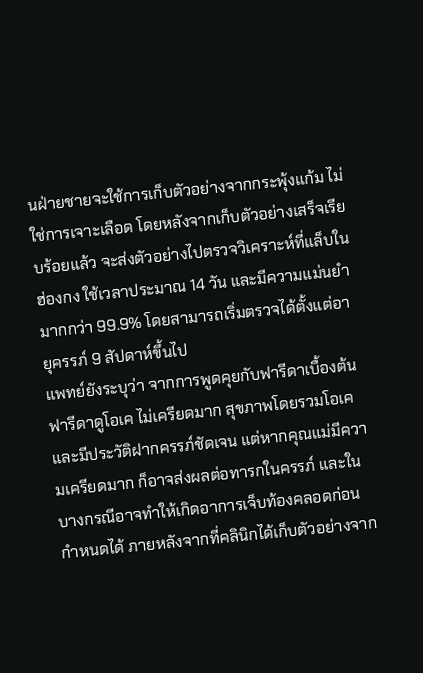นฝ่ายชายจะใช้การเก็บตัวอย่างจากกระพุ้งแก้ม ไม่ใช่การเจาะเลือด โดยหลังจากเก็บตัวอย่างเสร็จเรียบร้อยแล้ว จะส่งตัวอย่างไปตรวจวิเคราะห์ที่แล็บในฮ่องกง ใช้เวลาประมาณ 14 วัน และมีความแม่นยำมากกว่า 99.9% โดยสามารถเริ่มตรวจได้ตั้งแต่อายุครรภ์ 9 สัปดาห์ขึ้นไป
แพทย์ยังระบุว่า จากการพูดคุยกับฟารีดาเบื้องต้น ฟารีดาดูโอเค ไม่เครียดมาก สุขภาพโดยรวมโอเค และมีประวัติฝากครรภ์ชัดเจน แต่หากคุณแม่มีความเครียดมาก ก็อาจส่งผลต่อทารกในครรภ์ และในบางกรณีอาจทำให้เกิดอาการเจ็บท้องคลอดก่อนกำหนดได้ ภายหลังจากที่คลินิกได้เก็บตัวอย่างจาก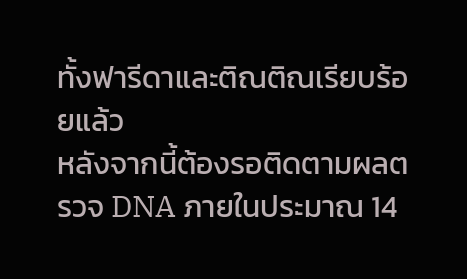ทั้งฟารีดาและติณติณเรียบร้อยแล้ว
หลังจากนี้ต้องรอติดตามผลตรวจ DNA ภายในประมาณ 14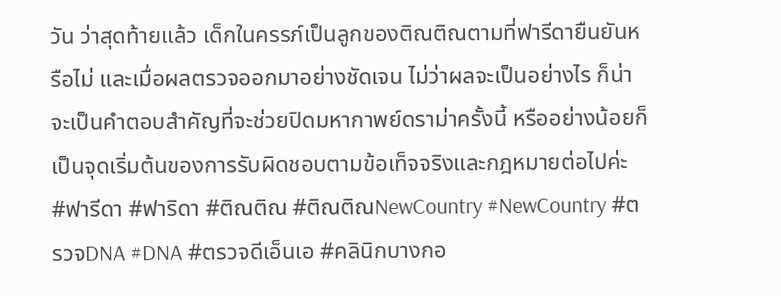วัน ว่าสุดท้ายแล้ว เด็กในครรภ์เป็นลูกของติณติณตามที่ฟารีดายืนยันหรือไม่ และเมื่อผลตรวจออกมาอย่างชัดเจน ไม่ว่าผลจะเป็นอย่างไร ก็น่าจะเป็นคำตอบสำคัญที่จะช่วยปิดมหากาพย์ดราม่าครั้งนี้ หรืออย่างน้อยก็เป็นจุดเริ่มต้นของการรับผิดชอบตามข้อเท็จจริงและกฎหมายต่อไปค่ะ
#ฟารีดา #ฟาริดา #ติณติณ #ติณติณNewCountry #NewCountry #ตรวจDNA #DNA #ตรวจดีเอ็นเอ #คลินิกบางกอ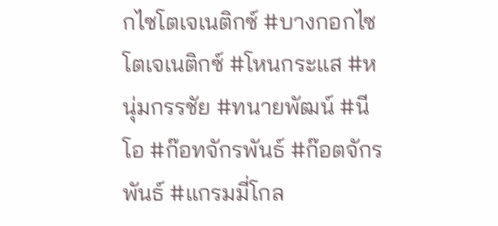กไซโตเจเนติกซ์ #บางกอกไซโตเจเนติกซ์ #โหนกระแส #หนุ่มกรรชัย #ทนายพัฒน์ #นีโอ #ก๊อทจักรพันธ์ #ก๊อตจักรพันธ์ #แกรมมี่โกล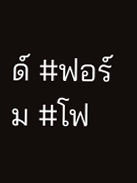ด์ #ฟอร์ม #โฟ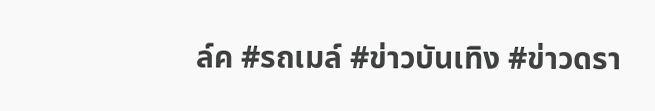ล์ค #รถเมล์ #ข่าวบันเทิง #ข่าวดรา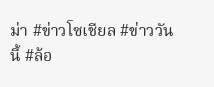ม่า #ข่าวโซเชียล #ข่าววันนี้ #ล้อ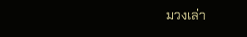มวงเล่า